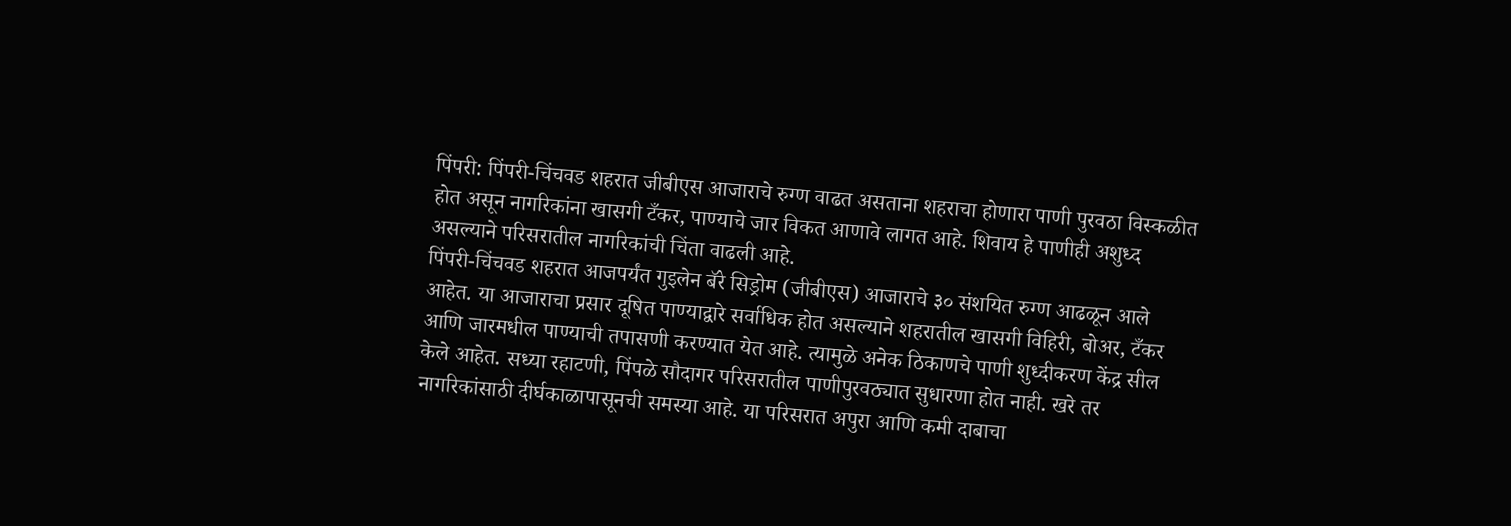पिंपरी: पिंपरी-चिंचवड शहरात जीबीएस आजाराचे रुग्ण वाढत असताना शहराचा होणारा पाणी पुरवठा विस्कळीत होत असून नागरिकांना खासगी टँकर, पाण्याचे जार विकत आणावे लागत आहे. शिवाय हे पाणीही अशुध्द असल्याने परिसरातील नागरिकांची चिंता वाढली आहे.
पिंपरी-चिंचवड शहरात आजपर्यंत गुइलेन बॅरे सिड्रोम (जीबीएस) आजाराचे ३० संशयित रुग्ण आढळून आले आहेत. या आजाराचा प्रसार दूषित पाण्याद्वारे सर्वाधिक होत असल्याने शहरातील खासगी विहिरी, बोअर, टँकर आणि जारमधील पाण्याची तपासणी करण्यात येत आहे. त्यामुळे अनेक ठिकाणचे पाणी शुध्दीकरण केंद्र सील केले आहेत. सध्या रहाटणी, पिंपळे सौदागर परिसरातील पाणीपुरवठ्यात सुधारणा होत नाही. खरे तर नागरिकांसाठी दीर्घकाळापासूनची समस्या आहे. या परिसरात अपुरा आणि कमी दाबाचा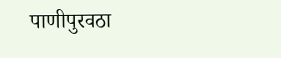पाणीपुरवठा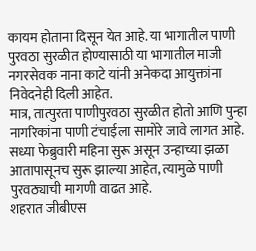कायम होताना दिसून येत आहे. या भागातील पाणी पुरवठा सुरळीत होण्यासाठी या भागातील माजी नगरसेवक नाना काटे यांनी अनेकदा आयुक्तांना निवेदनेही दिली आहेत.
मात्र, तात्पुरता पाणीपुरवठा सुरळीत होतो आणि पुन्हा नागरिकांना पाणी टंचाईला सामोरे जावे लागत आहे. सध्या फेब्रुवारी महिना सुरू असून उन्हाच्या झळा आतापासूनच सुरू झाल्या आहेत, त्यामुळे पाणी पुरवठ्याची मागणी वाढत आहे.
शहरात जीबीएस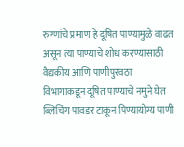रुग्णांचे प्रमाण हे दूषित पाण्यामुळे वाढत असून त्या पाण्याचे शोध करण्यासाठी वैद्यकीय आणि पाणीपुरवठा विभागाकडून दूषित पाण्याचे नमुने घेत ब्लिचिंग पावडर टाकून पिण्यायोग्य पाणी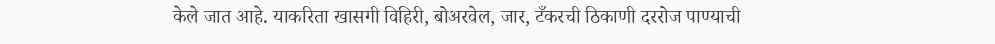केले जात आहे. याकरिता खासगी विहिरी, बोअरवेल, जार, टँकरची ठिकाणी दररोज पाण्याची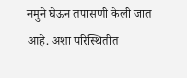नमुने घेऊन तपासणी केली जात आहे. अशा परिस्थितीत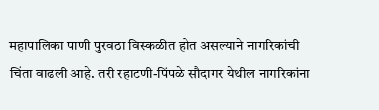महापालिका पाणी पुरवठा विस्कळीत होत असल्याने नागरिकांची चिंता वाढली आहे. तरी रहाटणी-पिंपळे सौदागर येथील नागरिकांना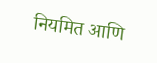नियमित आणि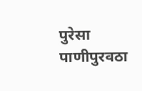पुरेसा पाणीपुरवठा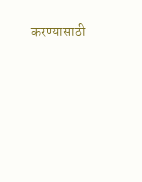करण्यासाठी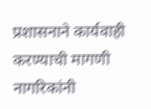प्रशासनाने कार्यवाही करण्याची मागणी नागरिकांनी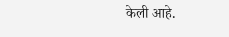केली आहे.